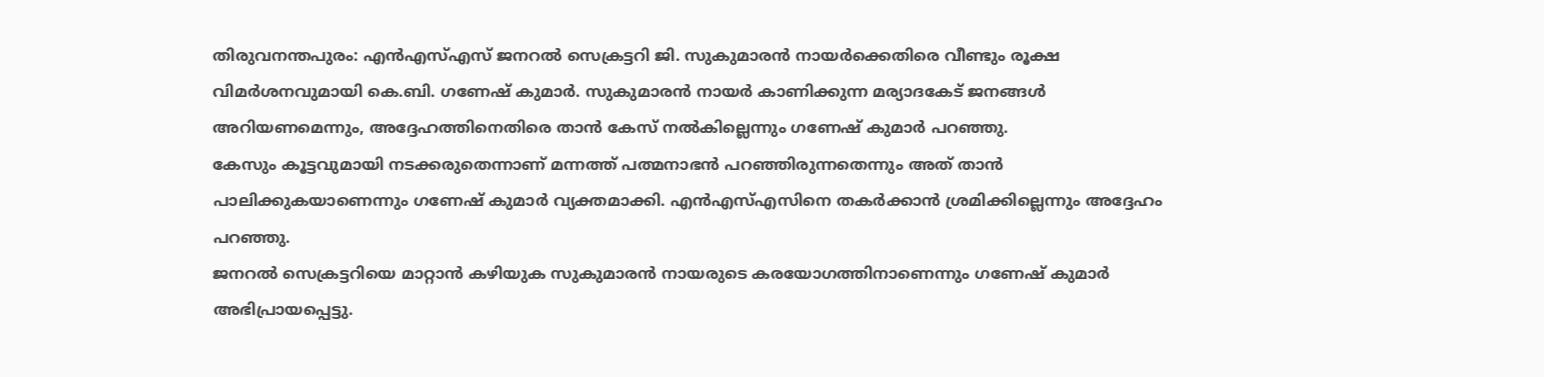തിരുവനന്തപുരം: എൻഎസ്എസ് ജനറൽ സെക്രട്ടറി ജി. സുകുമാരൻ നായർക്കെതിരെ വീണ്ടും രൂക്ഷ വിമർശനവുമായി കെ.ബി. ഗണേഷ് കുമാർ. സുകുമാരൻ നായർ കാണിക്കുന്ന മര്യാദകേട് ജനങ്ങൾ അറിയണമെന്നും, അദ്ദേഹത്തിനെതിരെ താൻ കേസ് നൽകില്ലെന്നും ഗണേഷ് കുമാർ പറഞ്ഞു.
കേസും കൂട്ടവുമായി നടക്കരുതെന്നാണ് മന്നത്ത് പത്മനാഭൻ പറഞ്ഞിരുന്നതെന്നും അത് താൻ പാലിക്കുകയാണെന്നും ഗണേഷ് കുമാർ വ്യക്തമാക്കി. എൻഎസ്എസിനെ തകർക്കാൻ ശ്രമിക്കില്ലെന്നും അദ്ദേഹം പറഞ്ഞു.
ജനറൽ സെക്രട്ടറിയെ മാറ്റാൻ കഴിയുക സുകുമാരൻ നായരുടെ കരയോഗത്തിനാണെന്നും ഗണേഷ് കുമാർ അഭിപ്രായപ്പെട്ടു.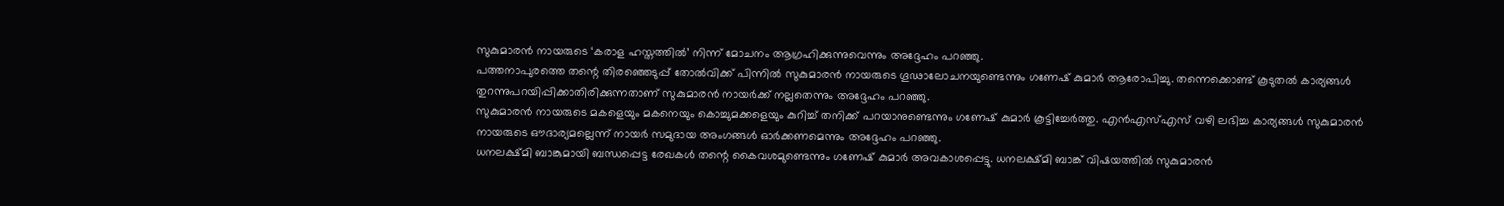സുകുമാരൻ നായരുടെ ‘കരാള ഹസ്തത്തിൽ’ നിന്ന് മോചനം ആഗ്രഹിക്കുന്നുവെന്നും അദ്ദേഹം പറഞ്ഞു.
പത്തനാപുരത്തെ തന്റെ തിരഞ്ഞെടുപ്പ് തോൽവിക്ക് പിന്നിൽ സുകുമാരൻ നായരുടെ ഗൂഢാലോചനയുണ്ടെന്നും ഗണേഷ് കുമാർ ആരോപിച്ചു. തന്നെക്കൊണ്ട് കൂടുതൽ കാര്യങ്ങൾ തുറന്നുപറയിപ്പിക്കാതിരിക്കുന്നതാണ് സുകുമാരൻ നായർക്ക് നല്ലതെന്നും അദ്ദേഹം പറഞ്ഞു.
സുകുമാരൻ നായരുടെ മകളെയും മകനെയും കൊച്ചുമക്കളെയും കുറിച്ച് തനിക്ക് പറയാനുണ്ടെന്നും ഗണേഷ് കുമാർ കൂട്ടിച്ചേർത്തു. എൻഎസ്എസ് വഴി ലഭിച്ച കാര്യങ്ങൾ സുകുമാരൻ നായരുടെ ഔദാര്യമല്ലെന്ന് നായർ സമുദായ അംഗങ്ങൾ ഓർക്കണമെന്നും അദ്ദേഹം പറഞ്ഞു.
ധനലക്ഷ്മി ബാങ്കുമായി ബന്ധപ്പെട്ട രേഖകൾ തന്റെ കൈവശമുണ്ടെന്നും ഗണേഷ് കുമാർ അവകാശപ്പെട്ടു. ധനലക്ഷ്മി ബാങ്ക് വിഷയത്തിൽ സുകുമാരൻ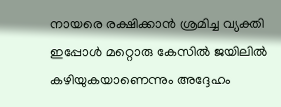നായരെ രക്ഷിക്കാൻ ശ്രമിച്ച വ്യക്തി ഇപ്പോൾ മറ്റൊരു കേസിൽ ജയിലിൽ കഴിയുകയാണെന്നും അദ്ദേഹം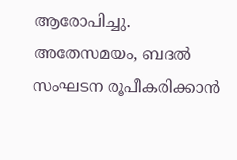ആരോപിച്ചു.
അതേസമയം, ബദൽ സംഘടന രൂപീകരിക്കാൻ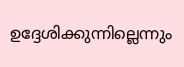ഉദ്ദേശിക്കുന്നില്ലെന്നും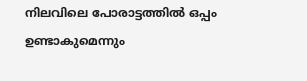നിലവിലെ പോരാട്ടത്തിൽ ഒപ്പം ഉണ്ടാകുമെന്നും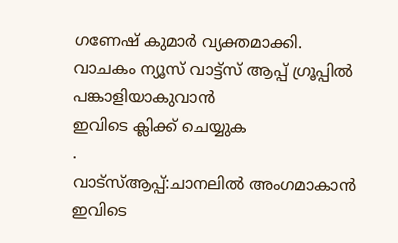ഗണേഷ് കുമാർ വ്യക്തമാക്കി.
വാചകം ന്യൂസ് വാട്ട്സ് ആപ്പ് ഗ്രൂപ്പിൽ പങ്കാളിയാകുവാൻ
ഇവിടെ ക്ലിക്ക് ചെയ്യുക
.
വാട്സ്ആപ്പ്:ചാനലിൽ അംഗമാകാൻ ഇവിടെ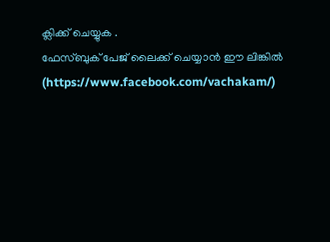ക്ലിക്ക് ചെയ്യുക .
ഫേസ്ബുക് പേജ് ലൈക്ക് ചെയ്യാൻ ഈ ലിങ്കിൽ (https://www.facebook.com/vachakam/)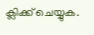ക്ലിക്ക് ചെയ്യുക.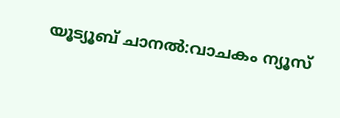യൂട്യൂബ് ചാനൽ:വാചകം ന്യൂസ്